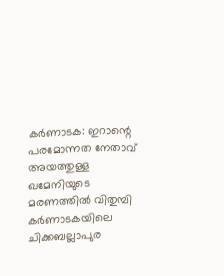കർണാടക: ഇറാന്റെ പരമോന്നത നേതാവ് അയത്തുള്ള ഖമേനിയുടെ മരണത്തിൽ വിതുമ്പി കർണാടകയിലെ ചിക്കബല്ലാപുര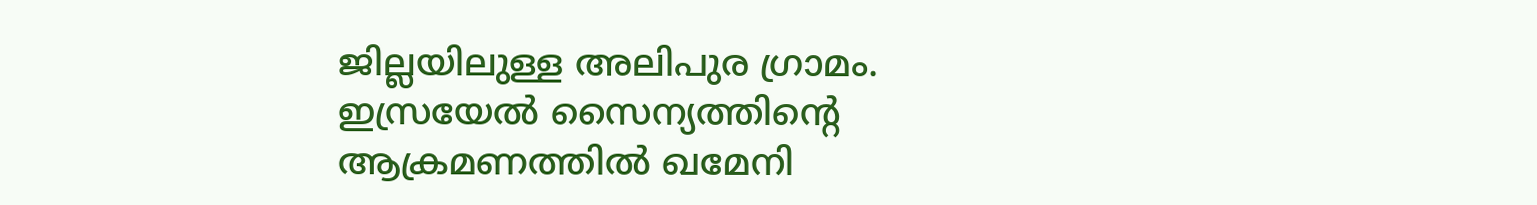ജില്ലയിലുള്ള അലിപുര ഗ്രാമം. ഇസ്രയേൽ സൈന്യത്തിന്റെ ആക്രമണത്തിൽ ഖമേനി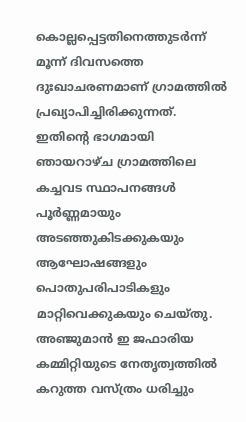കൊല്ലപ്പെട്ടതിനെത്തുടർന്ന് മൂന്ന് ദിവസത്തെ ദുഃഖാചരണമാണ് ഗ്രാമത്തിൽ പ്രഖ്യാപിച്ചിരിക്കുന്നത്.
ഇതിന്റെ ഭാഗമായി ഞായറാഴ്ച ഗ്രാമത്തിലെ കച്ചവട സ്ഥാപനങ്ങൾ പൂർണ്ണമായും അടഞ്ഞുകിടക്കുകയും ആഘോഷങ്ങളും പൊതുപരിപാടികളും മാറ്റിവെക്കുകയും ചെയ്തു. അഞ്ജുമാൻ ഇ ജഫാരിയ കമ്മിറ്റിയുടെ നേതൃത്വത്തിൽ കറുത്ത വസ്ത്രം ധരിച്ചും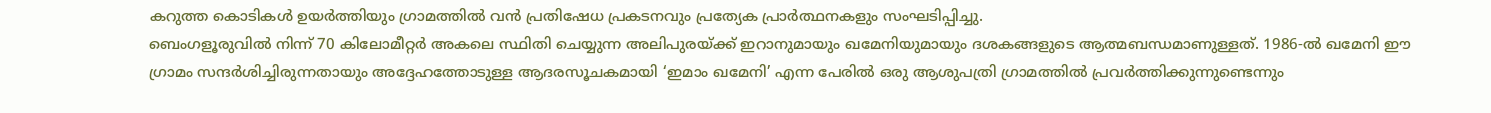കറുത്ത കൊടികൾ ഉയർത്തിയും ഗ്രാമത്തിൽ വൻ പ്രതിഷേധ പ്രകടനവും പ്രത്യേക പ്രാർത്ഥനകളും സംഘടിപ്പിച്ചു.
ബെംഗളൂരുവിൽ നിന്ന് 70 കിലോമീറ്റർ അകലെ സ്ഥിതി ചെയ്യുന്ന അലിപുരയ്ക്ക് ഇറാനുമായും ഖമേനിയുമായും ദശകങ്ങളുടെ ആത്മബന്ധമാണുള്ളത്. 1986-ൽ ഖമേനി ഈ ഗ്രാമം സന്ദർശിച്ചിരുന്നതായും അദ്ദേഹത്തോടുള്ള ആദരസൂചകമായി ‘ഇമാം ഖമേനി’ എന്ന പേരിൽ ഒരു ആശുപത്രി ഗ്രാമത്തിൽ പ്രവർത്തിക്കുന്നുണ്ടെന്നും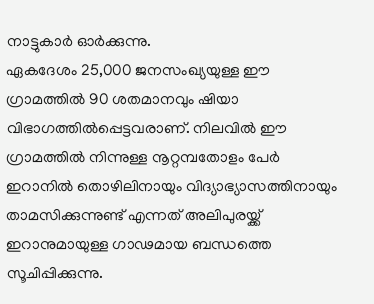നാട്ടുകാർ ഓർക്കുന്നു.
ഏകദേശം 25,000 ജനസംഖ്യയുള്ള ഈ ഗ്രാമത്തിൽ 90 ശതമാനവും ഷിയാ വിഭാഗത്തിൽപ്പെട്ടവരാണ്. നിലവിൽ ഈ ഗ്രാമത്തിൽ നിന്നുള്ള നൂറ്റമ്പതോളം പേർ ഇറാനിൽ തൊഴിലിനായും വിദ്യാഭ്യാസത്തിനായും താമസിക്കുന്നുണ്ട് എന്നത് അലിപുരയ്ക്ക് ഇറാനുമായുള്ള ഗാഢമായ ബന്ധത്തെ സൂചിപ്പിക്കുന്നു.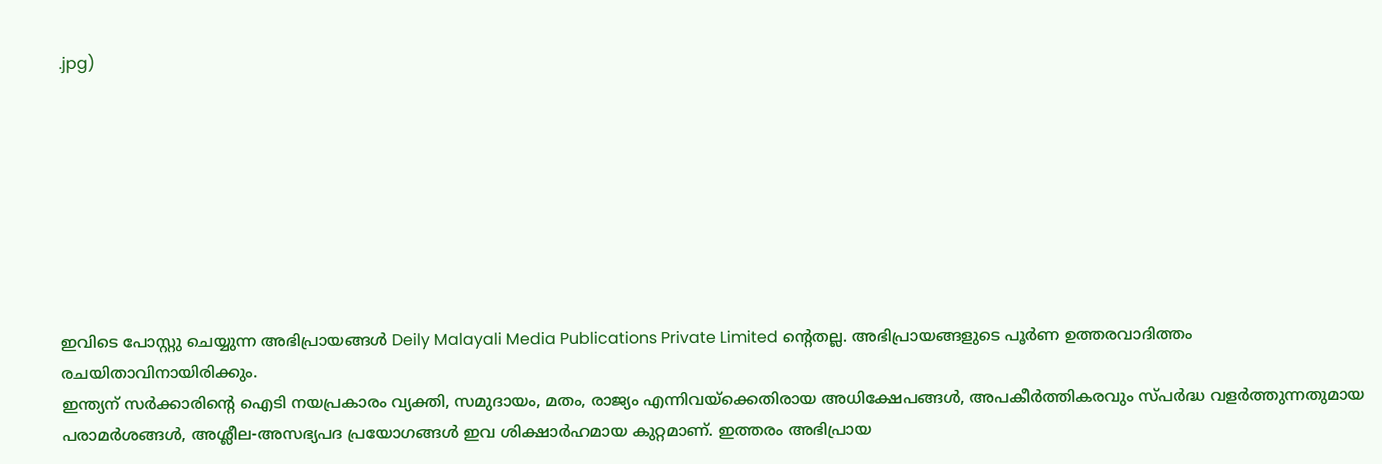.jpg)








ഇവിടെ പോസ്റ്റു ചെയ്യുന്ന അഭിപ്രായങ്ങൾ Deily Malayali Media Publications Private Limited ന്റെതല്ല. അഭിപ്രായങ്ങളുടെ പൂർണ ഉത്തരവാദിത്തം രചയിതാവിനായിരിക്കും.
ഇന്ത്യന് സർക്കാരിന്റെ ഐടി നയപ്രകാരം വ്യക്തി, സമുദായം, മതം, രാജ്യം എന്നിവയ്ക്കെതിരായ അധിക്ഷേപങ്ങൾ, അപകീർത്തികരവും സ്പർദ്ധ വളർത്തുന്നതുമായ പരാമർശങ്ങൾ, അശ്ലീല-അസഭ്യപദ പ്രയോഗങ്ങൾ ഇവ ശിക്ഷാർഹമായ കുറ്റമാണ്. ഇത്തരം അഭിപ്രായ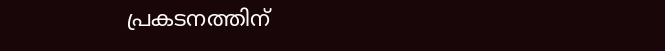പ്രകടനത്തിന്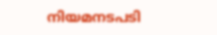നിയമനടപടി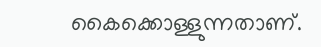കൈക്കൊള്ളുന്നതാണ്.